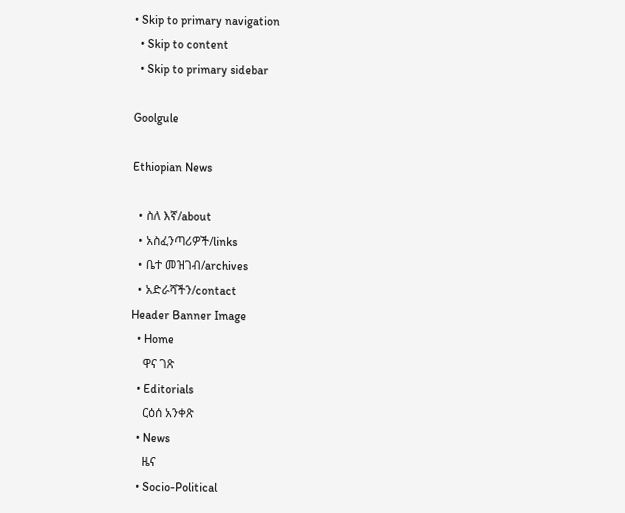• Skip to primary navigation
  • Skip to content
  • Skip to primary sidebar

Goolgule

Ethiopian News

  • ስለ እኛ/about
  • አስፈንጣሪዎች/links
  • ቤተ መዝገብ/archives
  • አድራሻችን/contact
Header Banner Image
  • Home
    ዋና ገጽ
  • Editorials
    ርዕሰ አንቀጽ
  • News
    ዜና
  • Socio-Political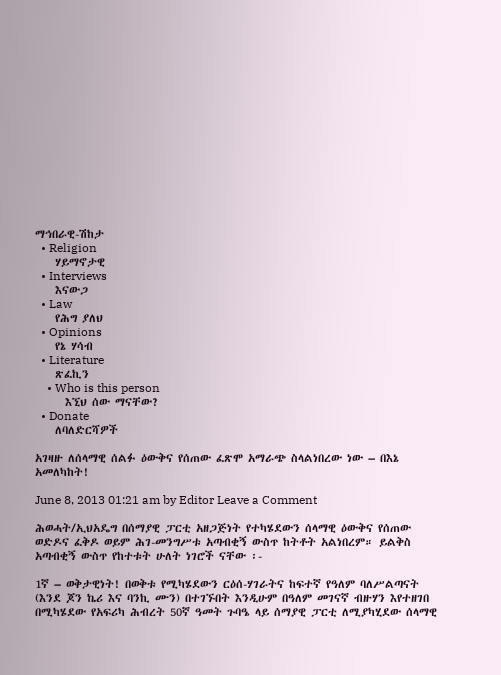ማኅበራዊ-ሽከታ
  • Religion
    ሃይማኖታዊ
  • Interviews
    እናውጋ
  • Law
    የሕግ ያለህ
  • Opinions
    የኔ ሃሳብ
  • Literature
    ጽፈኪን
    • Who is this person
      እኚህ ሰው ማናቸው?
  • Donate
    ለባለድርሻዎች

አገዛዙ ለሰላማዊ ሰልፉ ዕውቅና የሰጠው ፈጽሞ አማራጭ ስላልነበረው ነው – በእኔ አመለካከት!

June 8, 2013 01:21 am by Editor Leave a Comment

ሕወሓት/ኢህአዴግ በሰማያዊ ፓርቲ አዘጋጅነት የተካሄደውን ሰላማዊ ዕውቅና የሰጠው ወድዶና ፈቅዶ ወይም ሕገ-መንግሥቱ አጣብቂኝ ውስጥ ከትቶት አልነበረም። ይልቅስ አጣብቂኝ ውስጥ የከተቱት ሁለት ነገሮች ናቸው ፡-

1ኛ – ወቅታዊነት! በወቅቱ የሚካሄደውን ርዕሰ-ሃገራትና ከፍተኛ የዓለም ባለሥልጣናት (እንደ ጆን ኬሪ እና ባንኪ ሙን) በተገኙበት እንዲሁም በዓለም መገናኛ ብዙሃን እየተዘገበ በሚካሄደው የአፍሪካ ሕብረት 50ኛ ዓመት ጉባዔ ላይ ሰማያዊ ፓርቲ ለሚያካሂደው ሰላማዊ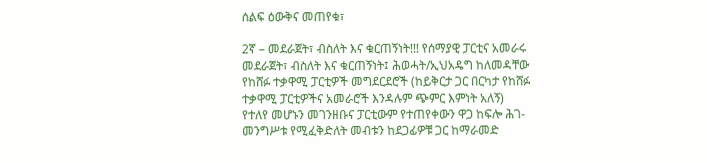ሰልፍ ዕውቅና መጠየቁ፣

2ኛ – መደራጀት፣ ብስለት እና ቁርጠኝነት!!! የሰማያዊ ፓርቲና አመራሩ መደራጀት፣ ብስለት እና ቁርጠኝነት፤ ሕወሓት/ኢህአዴግ ከለመዳቸው የከሸፉ ተቃዋሚ ፓርቲዎች መግደርደሮች (ከይቅርታ ጋር በርካታ የከሸፉ ተቃዋሚ ፓርቲዎችና አመራሮች እንዳሉም ጭምር እምነት አለኝ) የተለየ መሆኑን መገንዘቡና ፓርቲውም የተጠየቀውን ዋጋ ከፍሎ ሕገ-መንግሥቱ የሚፈቅድለት መብቱን ከደጋፊዎቹ ጋር ከማራመድ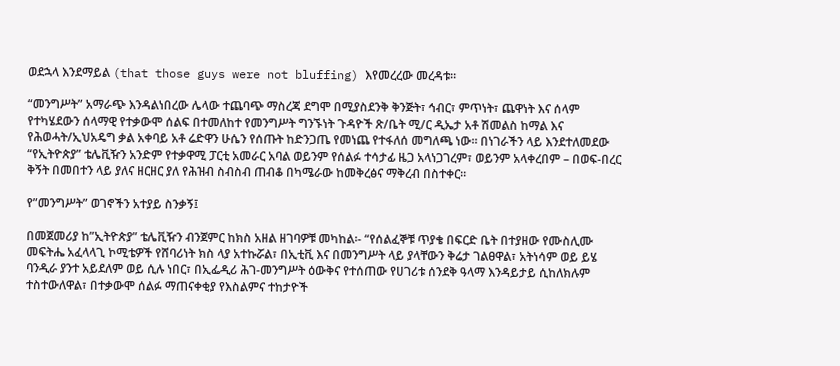ወደኋላ እንደማይል (that those guys were not bluffing) እየመረረው መረዳቱ።

“መንግሥት” አማራጭ እንዳልነበረው ሌላው ተጨባጭ ማስረጃ ደግሞ በሚያስደንቅ ቅንጅት፣ ኅብር፣ ምጥነት፣ ጨዋነት እና ሰላም የተካሄደውን ሰላማዊ የተቃውሞ ሰልፍ በተመለከተ የመንግሥት ግንኙነት ጉዳዮች ጽ/ቤት ሚ/ር ዲኤታ አቶ ሽመልስ ከማል እና የሕወሓት/ኢህአዴግ ቃል አቀባይ አቶ ሬድዋን ሁሴን የሰጡት ከድንጋጤ የመነጨ የተፋለሰ መግለጫ ነው። በነገራችን ላይ እንደተለመደው “የኢትዮጵያ” ቴሌቪዥን አንድም የተቃዋሚ ፓርቲ አመራር አባል ወይንም የሰልፉ ተሳታፊ ዜጋ አላነጋገረም፣ ወይንም አላቀረበም – በወፍ-በረር ቅኝት በመበተን ላይ ያለና ዘርዘር ያለ የሕዝብ ስብስብ ጠብቆ በካሜራው ከመቅረፅና ማቅረብ በስተቀር።

የ”መንግሥት” ወገኖችን አተያይ ስንቃኝ፤

በመጀመሪያ ከ”ኢትዮጵያ” ቴሌቪዥን ብንጀምር ከክስ አዘል ዘገባዎቹ መካከል፡- “የሰልፈኞቹ ጥያቄ በፍርድ ቤት በተያዘው የሙስሊሙ መፍትሔ አፈላላጊ ኮሚቴዎች የሸባሪነት ክስ ላያ አተኩሯል፣ በኢቲቪ እና በመንግሥት ላይ ያላቸውን ቅሬታ ገልፀዋል፣ አትነሳም ወይ ይሄ ባንዲራ ያንተ አይደለም ወይ ሲሉ ነበር፣ በኢፌዲሪ ሕገ-መንግሥት ዕውቅና የተሰጠው የሀገሪቱ ሰንደቅ ዓላማ እንዳይታይ ሲከለክሉም ተስተውለዋል፣ በተቃውሞ ሰልፉ ማጠናቀቂያ የእስልምና ተከታዮች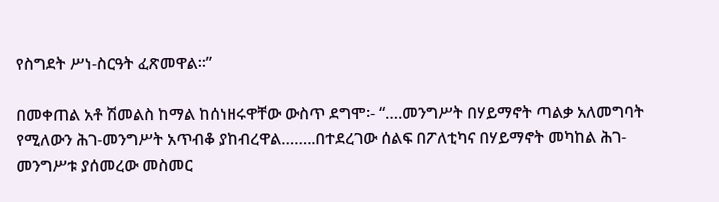የስግደት ሥነ-ስርዓት ፈጽመዋል።”

በመቀጠል አቶ ሽመልስ ከማል ከሰነዘሩዋቸው ውስጥ ደግሞ፡- “….መንግሥት በሃይማኖት ጣልቃ አለመግባት የሚለውን ሕገ-መንግሥት አጥብቆ ያከብረዋል……..በተደረገው ሰልፍ በፖለቲካና በሃይማኖት መካከል ሕገ-መንግሥቱ ያሰመረው መስመር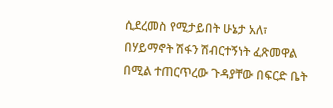ሲደረመስ የሚታይበት ሁኔታ አለ፣ በሃይማኖት ሽፋን ሽብርተኝነት ፈጽመዋል በሚል ተጠርጥረው ጉዳያቸው በፍርድ ቤት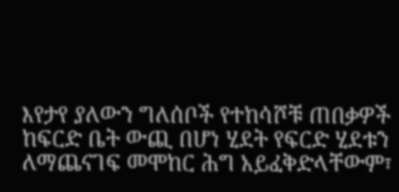እየታየ ያለውን ግለሰቦች የተከሳሾቹ ጠበቃዎች ከፍርድ ቤት ውጪ በሆነ ሂደት የፍርድ ሂደቱን ለማጨናገፍ መሞከር ሕግ አይፈቅድላቸውም፣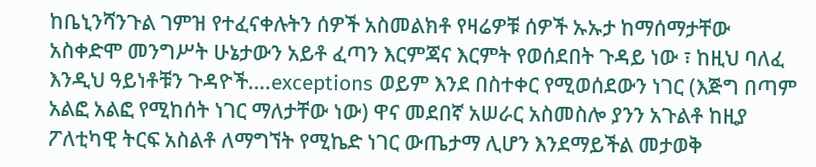ከቤኒንሻንጉል ገምዝ የተፈናቀሉትን ሰዎች አስመልክቶ የዛሬዎቹ ሰዎች ኡኡታ ከማሰማታቸው አስቀድሞ መንግሥት ሁኔታውን አይቶ ፈጣን እርምጃና እርምት የወሰደበት ጉዳይ ነው ፣ ከዚህ ባለፈ እንዲህ ዓይነቶቹን ጉዳዮች….exceptions ወይም እንደ በስተቀር የሚወሰደውን ነገር (እጅግ በጣም አልፎ አልፎ የሚከሰት ነገር ማለታቸው ነው) ዋና መደበኛ አሠራር አስመስሎ ያንን አጉልቶ ከዚያ ፖለቲካዊ ትርፍ አስልቶ ለማግኘት የሚኬድ ነገር ውጤታማ ሊሆን እንደማይችል መታወቅ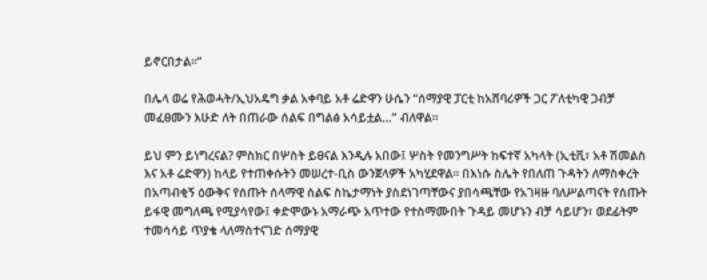ይኖርበታል።”

በሌላ ወሬ የሕወሓት/ኢህአዴግ ቃል አቀባይ አቶ ሬድዋን ሁሴን “ሰማያዊ ፓርቲ ከአሸባሪዎች ጋር ፖለቲካዊ ጋብቻ መፈፀሙን እሁድ ለት በጠራው ሰልፍ በግልፅ አሳይቷል…” ብለዋል፡፡

ይህ ምን ይነግረናል? ምስክር በሦስት ይፀናል እንዲሉ አበው፤ ሦስት የመንግሥት ከፍተኛ አካላት (ኢቲቪ፣ አቶ ሽመልስ እና አቶ ሬድዋን) ከላይ የተጠቀሱትን መሠረተ-ቢስ ውንጀላዎች አካሂደዋል። በእነሱ ስሌት የበለጠ ጉዳትን ለማስቀረት በአጣብቂኝ ዕውቅና የሰጡት ሰላማዊ ሰልፍ ስኬታማነት ያስደነገጣቸውና ያበሳጫቸው የአገዛዙ ባለሥልጣናት የሰጡት  ይፋዊ መግለጫ የሚያሳየው፤ ቀድሞውኑ አማራጭ አጥተው የተስማሙበት ጉዳይ መሆኑን ብቻ ሳይሆን፣ ወደፊትም ተመሳሳይ ጥያቄ ላለማስተናገድ ሰማያዊ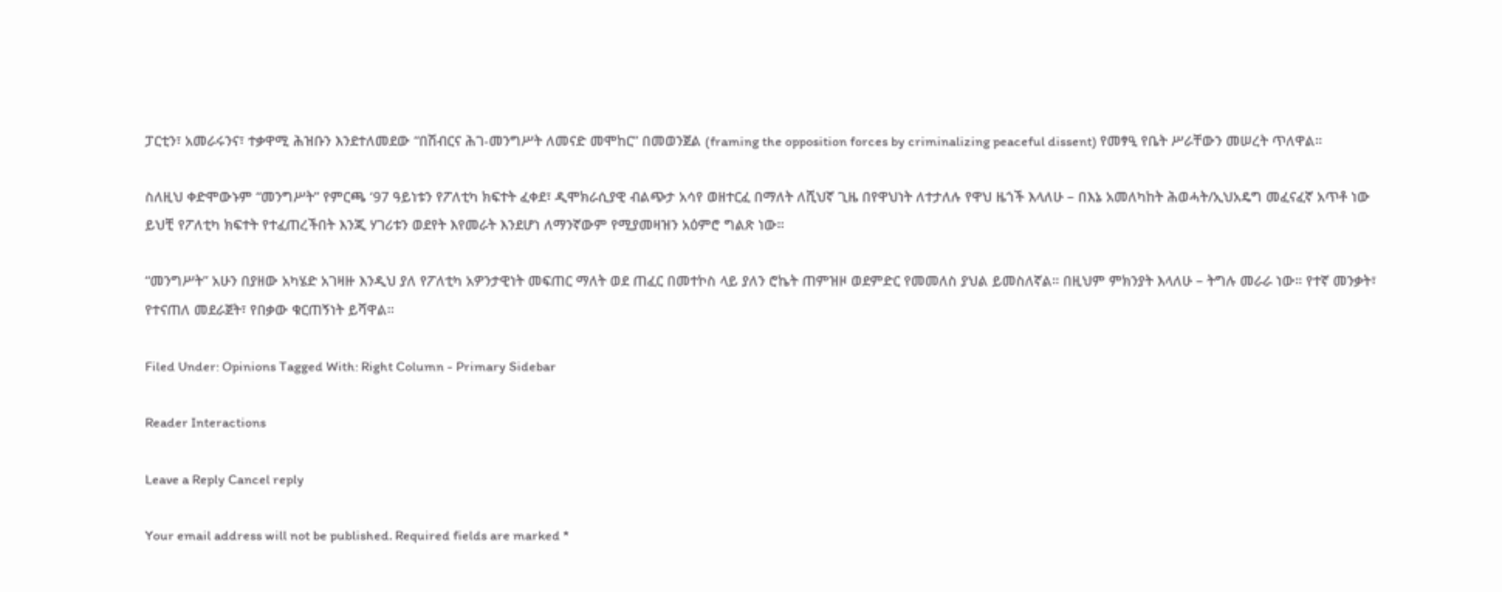ፓርቲን፣ አመራሩንና፣ ተቃዋሚ ሕዝቡን እንደተለመደው “በሽብርና ሕገ-መንግሥት ለመናድ መሞከር” በመወንጀል (framing the opposition forces by criminalizing peaceful dissent) የመፃዒ የቤት ሥራቸውን መሠረት ጥለዋል።

ስለዚህ ቀድሞውኑም “መንግሥት” የምርጫ ‘97 ዓይነቱን የፖለቲካ ክፍተት ፈቀደ፣ ዲሞክራሲያዊ ብልጭታ አሳየ ወዘተርፈ በማለት ለሺህኛ ጊዜ በየዋህነት ለተታለሉ የዋህ ዜጎች እላለሁ – በእኔ አመለካከት ሕወሓት/ኢህአዴግ መፈናፈኛ አጥቶ ነው ይህቺ የፖለቲካ ክፍተት የተፈጠረችበት እንጂ ሃገሪቱን ወደየት እየመራት እንደሆነ ለማንኛውም የሚያመዛዝን አዕምሮ ግልጽ ነው።

“መንግሥት” አሁን በያዘው አካሄድ አገዛዙ እንዲህ ያለ የፖለቲካ አዎንታዊነት መፍጠር ማለት ወደ ጠፈር በመተኮስ ላይ ያለን ሮኬት ጠምዝዞ ወደምድር የመመለስ ያህል ይመስለኛል። በዚህም ምክንያት እላለሁ – ትግሉ መራራ ነው። የተኛ መንቃት፣ የተናጠለ መደራጀት፣ የበቃው ቁርጠኝነት ይሻዋል።

Filed Under: Opinions Tagged With: Right Column - Primary Sidebar

Reader Interactions

Leave a Reply Cancel reply

Your email address will not be published. Required fields are marked *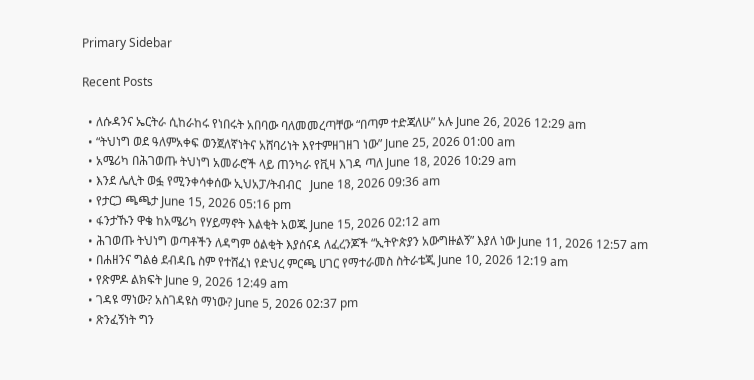Primary Sidebar

Recent Posts

  • ለሱዳንና ኤርትራ ሲከራከሩ የነበሩት አበባው ባለመመረጣቸው “በጣም ተድጃለሁ” አሉ June 26, 2026 12:29 am
  • “ትህነግ ወደ ዓለምአቀፍ ወንጀለኛነትና አሸባሪነት እየተምዘገዘገ ነው” June 25, 2026 01:00 am
  • አሜሪካ በሕገወጡ ትህነግ አመራሮች ላይ ጠንካራ የቪዛ እገዳ ጣለ June 18, 2026 10:29 am
  • እንደ ሌሊት ወፏ የሚንቀሳቀሰው ኢህአፓ/ትብብር   June 18, 2026 09:36 am
  • የታርጋ ጫጫታ June 15, 2026 05:16 pm
  • ፋንታኹን ዋቄ ከአሜሪካ የሃይማኖት እልቂት አወጁ June 15, 2026 02:12 am
  • ሕገወጡ ትህነግ ወጣቶችን ለዳግም ዕልቂት እያሰናዳ ለፈረንጆች “ኢትዮጵያን አውግዙልኝ” እያለ ነው June 11, 2026 12:57 am
  • በሐዘንና ግልፅ ደብዳቤ ስም የተሸፈነ የድህረ ምርጫ ሀገር የማተራመስ ስትራቴጂ June 10, 2026 12:19 am
  • የጽምዶ ልክፍት June 9, 2026 12:49 am
  • ገዳዩ ማነው? አስገዳዩስ ማነው? June 5, 2026 02:37 pm
  • ጽንፈኝነት ግን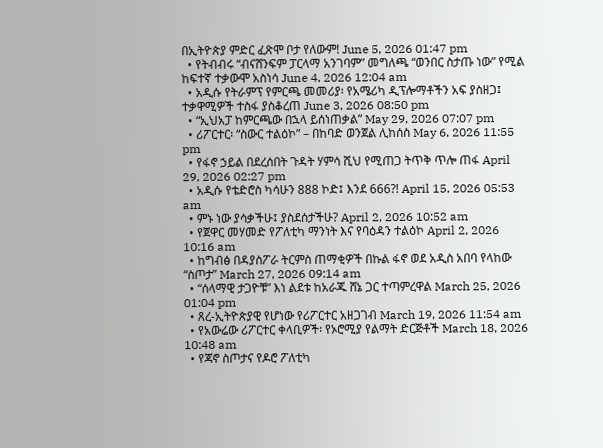በኢትዮጵያ ምድር ፈጽሞ ቦታ የለውም! June 5, 2026 01:47 pm
  • የትብብሩ “ብናሸንፍም ፓርላማ አንገባም” መግለጫ “ወንበር ስታጡ ነው” የሚል ከፍተኛ ተቃውሞ አስነሳ June 4, 2026 12:04 am
  • አዲሱ የትራምፕ የምርጫ መመሪያ፡ የአሜሪካ ዲፕሎማቶችን አፍ ያስዘጋ፤ ተቃዋሚዎች ተስፋ ያስቆረጠ June 3, 2026 08:50 pm
  • “ኢህአፓ ከምርጫው በኋላ ይሰነጠቃል” May 29, 2026 07:07 pm
  • ሪፖርተር፡ “ስውር ተልዕኮ” – በከባድ ወንጀል ሊከሰስ May 6, 2026 11:55 pm
  • የፋኖ ኃይል በደረሰበት ጉዳት ሃምሳ ሺህ የሚጠጋ ትጥቅ ጥሎ ጠፋ April 29, 2026 02:27 pm
  • አዲሱ የቴድሮስ ካሳሁን 888 ኮድ፤ እንደ 666?! April 15, 2026 05:53 am
  • ምኑ ነው ያሳቃችሁ፤ ያስደሰታችሁ? April 2, 2026 10:52 am
  • የጀዋር መሃመድ የፖለቲካ ማንነት እና የባዕዳን ተልዕኮ April 2, 2026 10:16 am
  • ከግብፅ በዳያስፖራ ትርምስ ጠማቂዎች በኩል ፋኖ ወደ አዲስ አበባ የላከው “ስጦታ” March 27, 2026 09:14 am
  • “ሰላማዊ ታጋዮቹ” እነ ልደቱ ከአራጁ ሸኔ ጋር ተጣምረዋል March 25, 2026 01:04 pm
  • ጸረ-ኢትዮጵያዊ የሆነው የሪፖርተር አዘጋገብ March 19, 2026 11:54 am
  • የአውሬው ሪፖርተር ቀላቢዎች፡ የኦሮሚያ የልማት ድርጅቶች March 18, 2026 10:48 am
  • የጃኖ ስጦታና የዶሮ ፖለቲካ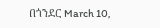በጎንደር March 10,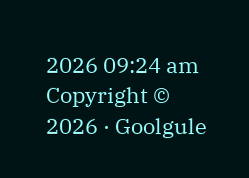2026 09:24 am
Copyright © 2026 · Goolgule